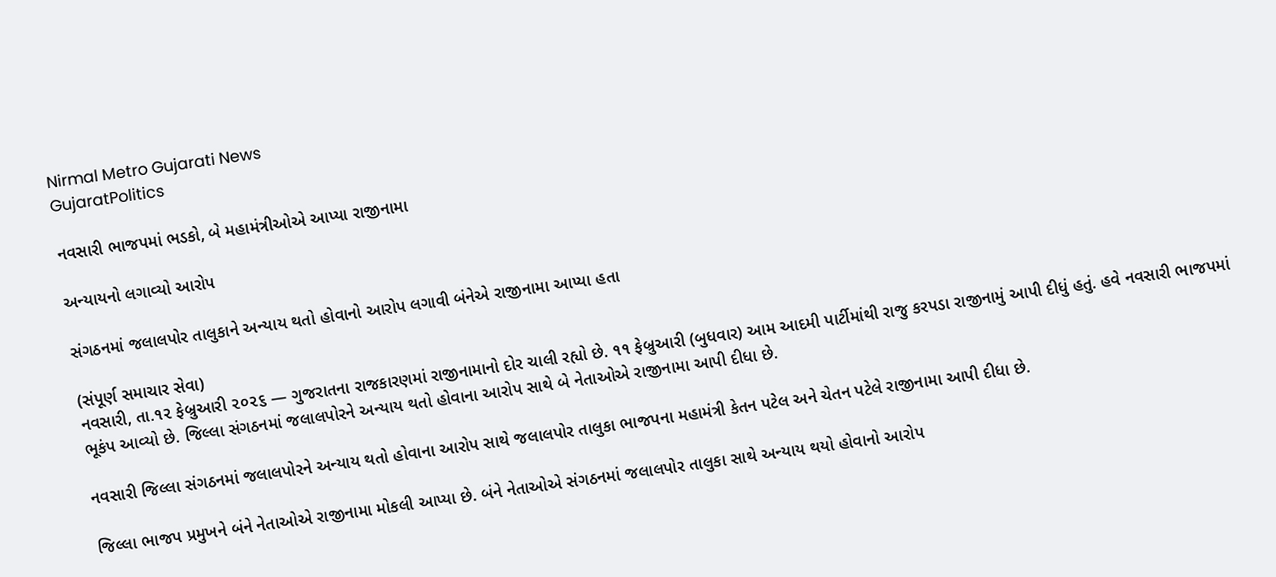Nirmal Metro Gujarati News
GujaratPolitics

નવસારી ભાજપમાં ભડકો, બે મહામંત્રીઓએ આપ્યા રાજીનામા

અન્યાયનો લગાવ્યો આરોપ

સંગઠનમાં જલાલપોર તાલુકાને અન્યાય થતો હોવાનો આરોપ લગાવી બંનેએ રાજીનામા આપ્યા હતા

(સંપૂર્ણ સમાચાર સેવા)
નવસારી, તા.૧૨ ફેબ્રુઆરી ૨૦૨૬ — ગુજરાતના રાજકારણમાં રાજીનામાનો દોર ચાલી રહ્યો છે. ૧૧ ફેબ્રુઆરી (બુધવાર) આમ આદમી પાર્ટીમાંથી રાજુ કરપડા રાજીનામું આપી દીધું હતું. હવે નવસારી ભાજપમાં ભૂકંપ આવ્યો છે. જિલ્લા સંગઠનમાં જલાલપોરને અન્યાય થતો હોવાના આરોપ સાથે બે નેતાઓએ રાજીનામા આપી દીધા છે.

નવસારી જિલ્લા સંગઠનમાં જલાલપોરને અન્યાય થતો હોવાના આરોપ સાથે જલાલપોર તાલુકા ભાજપના મહામંત્રી કેતન પટેલ અને ચેતન પટેલે રાજીનામા આપી દીધા છે.

જિલ્લા ભાજપ પ્રમુખને બંને નેતાઓએ રાજીનામા મોકલી આપ્યા છે. બંને નેતાઓએ સંગઠનમાં જલાલપોર તાલુકા સાથે અન્યાય થયો હોવાનો આરોપ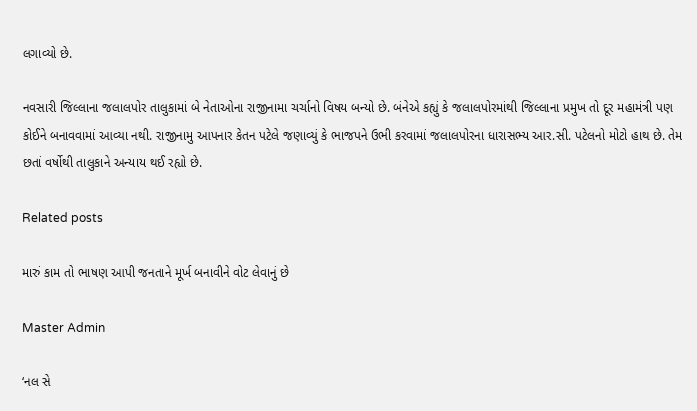લગાવ્યો છે.

નવસારી જિલ્લાના જલાલપોર તાલુકામાં બે નેતાઓના રાજીનામા ચર્ચાનો વિષય બન્યો છે. બંનેએ કહ્યું કે જલાલપોરમાંથી જિલ્લાના પ્રમુખ તો દૂર મહામંત્રી પણ કોઈને બનાવવામાં આવ્યા નથી. રાજીનામુ આપનાર કેતન પટેલે જણાવ્યું કે ભાજપને ઉભી કરવામાં જલાલપોરના ધારાસભ્ય આર.સી. પટેલનો મોટો હાથ છે. તેમ છતાં વર્ષોથી તાલુકાને અન્યાય થઈ રહ્યો છે.

Related posts

મારું કામ તો ભાષણ આપી જનતાને મૂર્ખ બનાવીને વોટ લેવાનું છે

Master Admin

‘નલ સે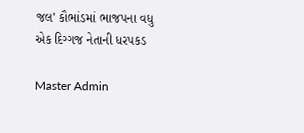જલ’ કૌભાંડમાં ભાજપના વધુ એક દિગ્ગજ નેતાની ધરપકડ

Master Admin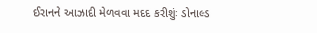ઈરાનને આઝાદી મેળવવા મદદ કરીશુંઃ ડોનાલ્ડ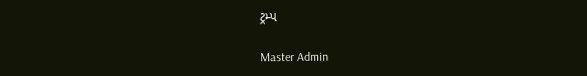ટ્રમ્પ

Master Admin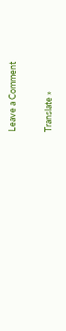Leave a Comment

Translate »